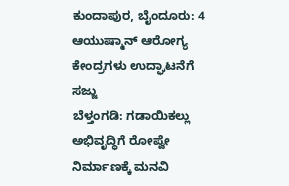ಕುಂದಾಪುರ, ಬೈಂದೂರು: 4 ಆಯುಷ್ಮಾನ್ ಆರೋಗ್ಯ ಕೇಂದ್ರಗಳು ಉದ್ಘಾಟನೆಗೆ ಸಜ್ಜು
ಬೆಳ್ತಂಗಡಿ: ಗಡಾಯಿಕಲ್ಲು ಅಭಿವೃದ್ಧಿಗೆ ರೋಪ್ವೇ ನಿರ್ಮಾಣಕ್ಕೆ ಮನವಿ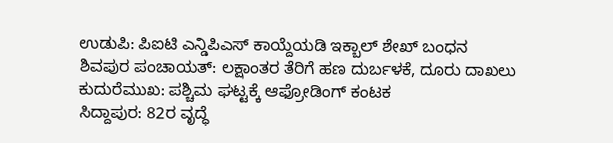ಉಡುಪಿ: ಪಿಐಟಿ ಎನ್ಡಿಪಿಎಸ್ ಕಾಯ್ದೆಯಡಿ ಇಕ್ಬಾಲ್ ಶೇಖ್ ಬಂಧನ
ಶಿವಪುರ ಪಂಚಾಯತ್: ಲಕ್ಷಾಂತರ ತೆರಿಗೆ ಹಣ ದುರ್ಬಳಕೆ, ದೂರು ದಾಖಲು
ಕುದುರೆಮುಖ: ಪಶ್ಚಿಮ ಘಟ್ಟಕ್ಕೆ ಆಫ್ರೋಡಿಂಗ್ ಕಂಟಕ
ಸಿದ್ದಾಪುರ: 82ರ ವೃದ್ಧೆ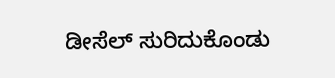ಡೀಸೆಲ್ ಸುರಿದುಕೊಂಡು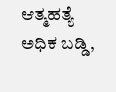ಆತ್ಮಹತ್ಯೆ
ಅಧಿಕ ಬಡ್ಡಿ,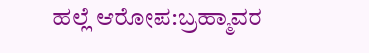ಹಲ್ಲೆ ಆರೋಪ:ಬ್ರಹ್ಮಾವರ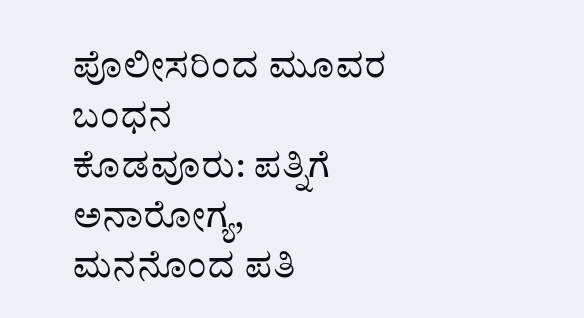ಪೊಲೀಸರಿಂದ ಮೂವರ ಬಂಧನ
ಕೊಡವೂರು: ಪತ್ನಿಗೆ ಅನಾರೋಗ್ಯ, ಮನನೊಂದ ಪತಿ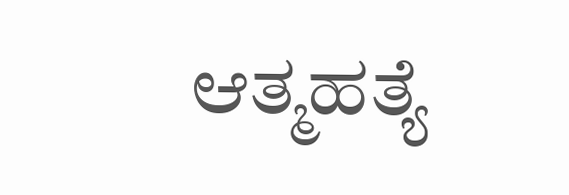ಆತ್ಮಹತ್ಯೆ